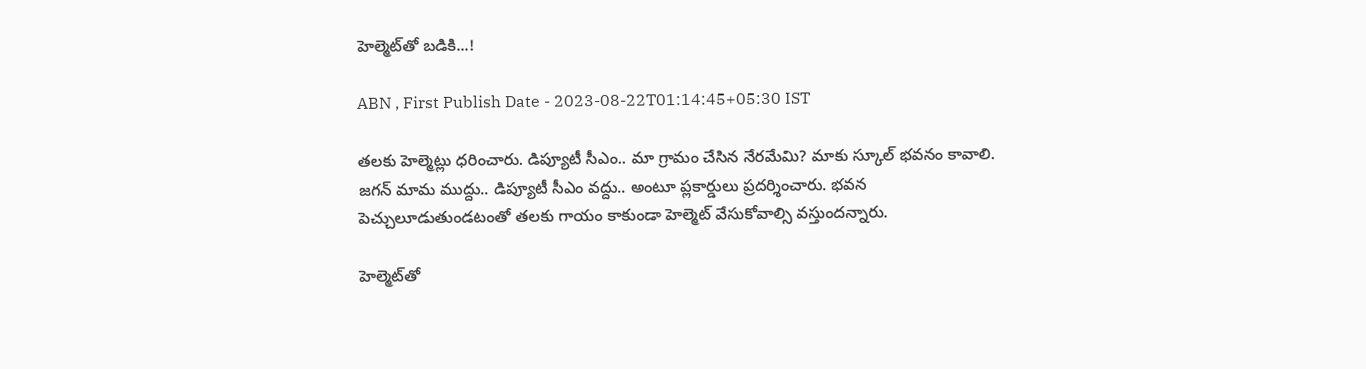హెల్మెట్‌తో బడికి...!

ABN , First Publish Date - 2023-08-22T01:14:45+05:30 IST

తలకు హెల్మెట్లు ధరించారు. డిప్యూటీ సీఎం.. మా గ్రామం చేసిన నేరమేమి? మాకు స్కూల్‌ భవనం కావాలి. జగన్‌ మామ ముద్దు.. డిప్యూటీ సీఎం వద్దు.. అంటూ ప్లకార్డులు ప్రదర్శించారు. భవన పెచ్చులూడుతుండటంతో తలకు గాయం కాకుండా హెల్మెట్‌ వేసుకోవాల్సి వస్తుందన్నారు.

హెల్మెట్‌తో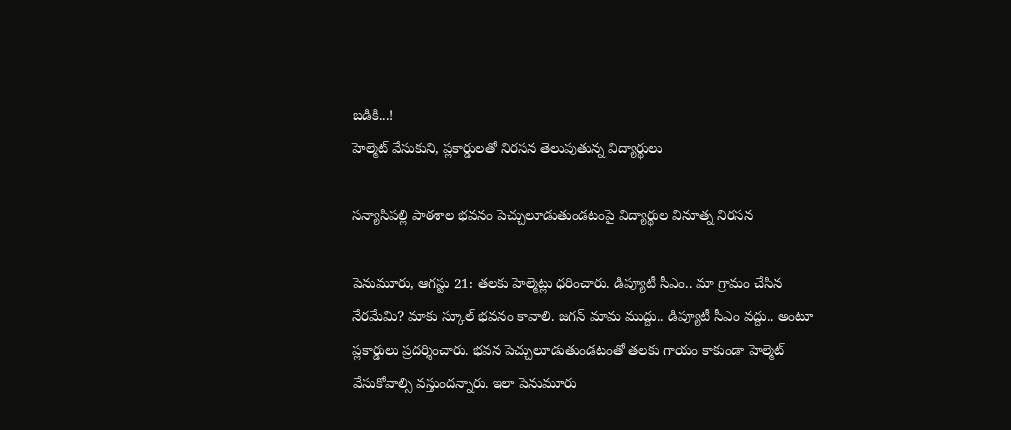బడికి...!
హెల్మెట్‌ వేసుకుని, ప్లకార్డులతో నిరసన తెలుపుతున్న విద్యార్థులు

సన్యాసిపల్లి పాఠశాల భవనం పెచ్చులూడుతుండటంపై విద్యార్థుల వినూత్న నిరసన

పెనుమూరు, ఆగస్టు 21: తలకు హెల్మెట్లు ధరించారు. డిప్యూటీ సీఎం.. మా గ్రామం చేసిన నేరమేమి? మాకు స్కూల్‌ భవనం కావాలి. జగన్‌ మామ ముద్దు.. డిప్యూటీ సీఎం వద్దు.. అంటూ ప్లకార్డులు ప్రదర్శించారు. భవన పెచ్చులూడుతుండటంతో తలకు గాయం కాకుండా హెల్మెట్‌ వేసుకోవాల్సి వస్తుందన్నారు. ఇలా పెనుమూరు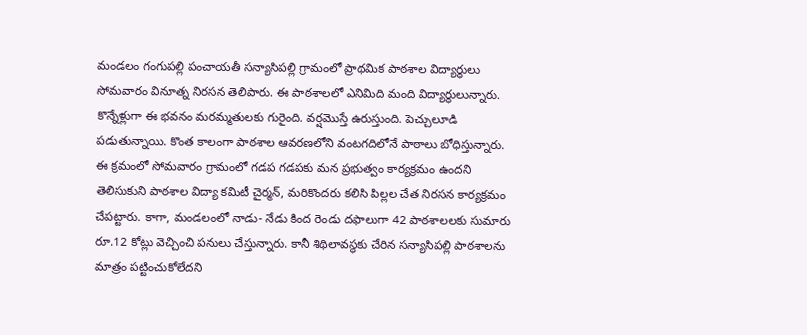మండలం గంగుపల్లి పంచాయతీ సన్యాసిపల్లి గ్రామంలో ప్రాథమిక పాఠశాల విద్యార్థులు సోమవారం వినూత్న నిరసన తెలిపారు. ఈ పాఠశాలలో ఎనిమిది మంది విద్యార్థులున్నారు. కొన్నేళ్లుగా ఈ భవనం మరమ్మతులకు గురైంది. వర్షమొస్తే ఉరుస్తుంది. పెచ్చులూడి పడుతున్నాయి. కొంత కాలంగా పాఠశాల ఆవరణలోని వంటగదిలోనే పాఠాలు బోధిస్తున్నారు. ఈ క్రమంలో సోమవారం గ్రామంలో గడప గడపకు మన ప్రభుత్వం కార్యక్రమం ఉందని తెలిసుకుని పాఠశాల విద్యా కమిటీ చైర్మన్‌, మరికొందరు కలిసి పిల్లల చేత నిరసన కార్యక్రమం చేపట్టారు. కాగా, మండలంలో నాడు- నేడు కింద రెండు దఫాలుగా 42 పాఠశాలలకు సుమారు రూ.12 కోట్లు వెచ్చించి పనులు చేస్తున్నారు. కానీ శిథిలావస్థకు చేరిన సన్యాసిపల్లి పాఠశాలను మాత్రం పట్టించుకోలేదని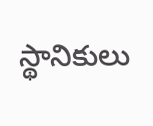స్థానికులు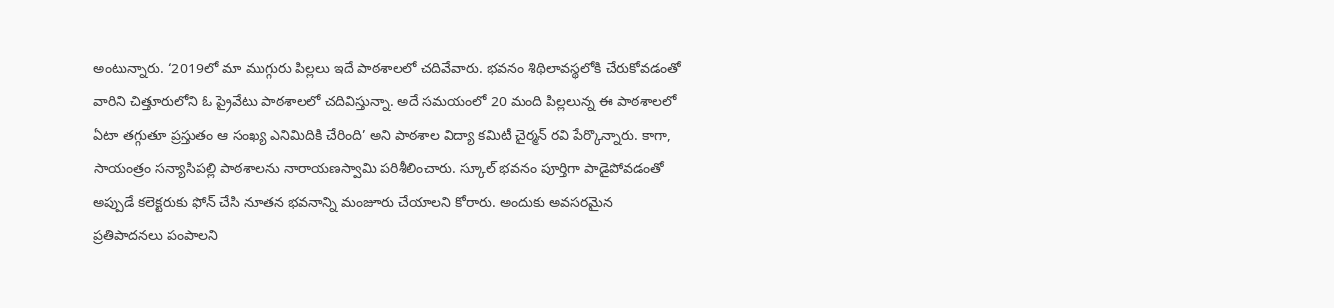అంటున్నారు. ‘2019లో మా ముగ్గురు పిల్లలు ఇదే పాఠశాలలో చదివేవారు. భవనం శిథిలావస్థలోకి చేరుకోవడంతో వారిని చిత్తూరులోని ఓ ప్రైవేటు పాఠశాలలో చదివిస్తున్నా. అదే సమయంలో 20 మంది పిల్లలున్న ఈ పాఠశాలలో ఏటా తగ్గుతూ ప్రస్తుతం ఆ సంఖ్య ఎనిమిదికి చేరింది’ అని పాఠశాల విద్యా కమిటీ చైర్మన్‌ రవి పేర్కొన్నారు. కాగా, సాయంత్రం సన్యాసిపల్లి పాఠశాలను నారాయణస్వామి పరిశీలించారు. స్కూల్‌ భవనం పూర్తిగా పాడైపోవడంతో అప్పుడే కలెక్టరుకు ఫోన్‌ చేసి నూతన భవనాన్ని మంజూరు చేయాలని కోరారు. అందుకు అవసరమైన ప్రతిపాదనలు పంపాలని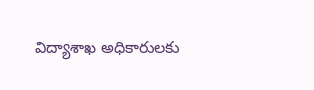విద్యాశాఖ అధికారులకు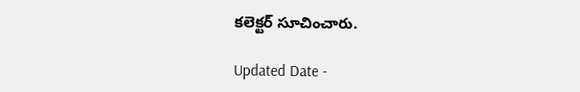కలెక్టర్‌ సూచించారు.

Updated Date -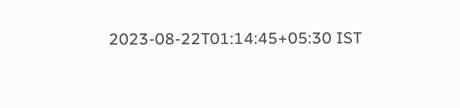2023-08-22T01:14:45+05:30 IST